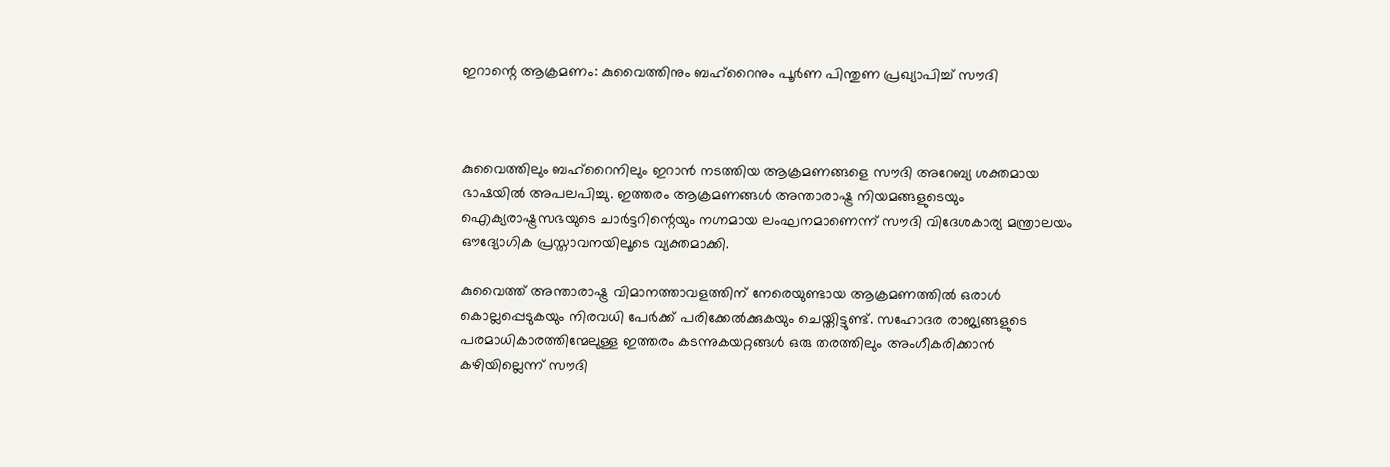ഇറാന്റെ ആക്രമണം: കുവൈത്തിനും ബഹ്‌റൈനും പൂർണ പിന്തുണ പ്രഖ്യാപിച്ച് സൗദി



കുവൈത്തിലും ബഹ്റൈനിലും ഇറാൻ നടത്തിയ ആക്രമണങ്ങളെ സൗദി അറേബ്യ ശക്തമായ ഭാഷയിൽ അപലപിച്ചു. ഇത്തരം ആക്രമണങ്ങൾ അന്താരാഷ്ട്ര നിയമങ്ങളുടെയും ഐക്യരാഷ്ട്രസഭയുടെ ചാർട്ടറിന്റെയും നഗ്നമായ ലംഘനമാണെന്ന് സൗദി വിദേശകാര്യ മന്ത്രാലയം ഔദ്യോഗിക പ്രസ്താവനയിലൂടെ വ്യക്തമാക്കി.

കുവൈത്ത് അന്താരാഷ്ട്ര വിമാനത്താവളത്തിന് നേരെയുണ്ടായ ആക്രമണത്തിൽ ഒരാൾ കൊല്ലപ്പെടുകയും നിരവധി പേർക്ക് പരിക്കേൽക്കുകയും ചെയ്തിട്ടുണ്ട്. സഹോദര രാജ്യങ്ങളുടെ പരമാധികാരത്തിന്മേലുള്ള ഇത്തരം കടന്നുകയറ്റങ്ങൾ ഒരു തരത്തിലും അംഗീകരിക്കാൻ കഴിയില്ലെന്ന് സൗദി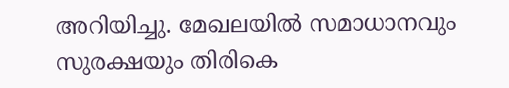അറിയിച്ചു. മേഖലയിൽ സമാധാനവും സുരക്ഷയും തിരികെ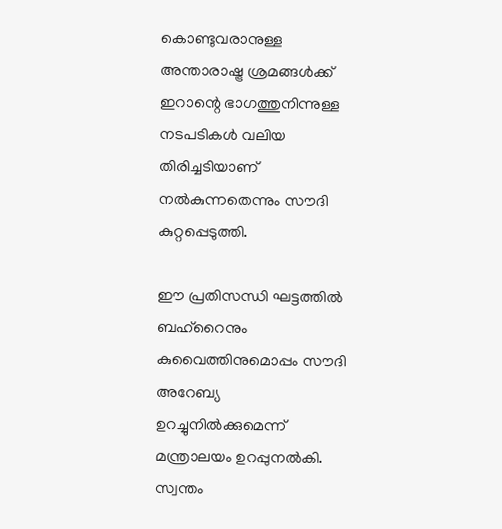കൊണ്ടുവരാനുള്ള അന്താരാഷ്ട്ര ശ്രമങ്ങൾക്ക് ഇറാന്റെ ഭാഗത്തുനിന്നുള്ള നടപടികൾ വലിയ തിരിച്ചടിയാണ് നൽകുന്നതെന്നും സൗദി കുറ്റപ്പെടുത്തി.

ഈ പ്രതിസന്ധി ഘട്ടത്തിൽ ബഹ്റൈനും കുവൈത്തിനുമൊപ്പം സൗദി അറേബ്യ ഉറച്ചുനിൽക്കുമെന്ന് മന്ത്രാലയം ഉറപ്പുനൽകി. സ്വന്തം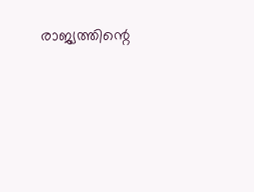രാജ്യത്തിന്റെ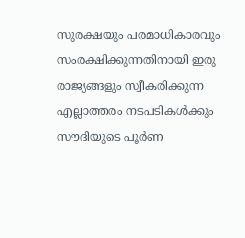സുരക്ഷയും പരമാധികാരവും സംരക്ഷിക്കുന്നതിനായി ഇരു രാജ്യങ്ങളും സ്വീകരിക്കുന്ന എല്ലാത്തരം നടപടികൾക്കും സൗദിയുടെ പൂർണ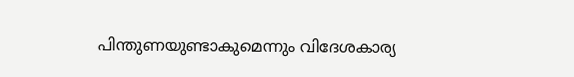പിന്തുണയുണ്ടാകുമെന്നും വിദേശകാര്യ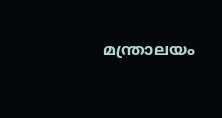മന്ത്രാലയം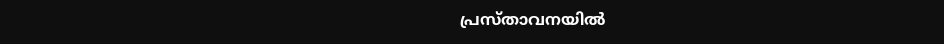പ്രസ്താവനയിൽ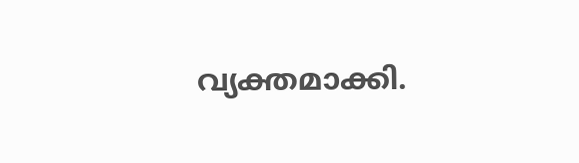വ്യക്തമാക്കി.